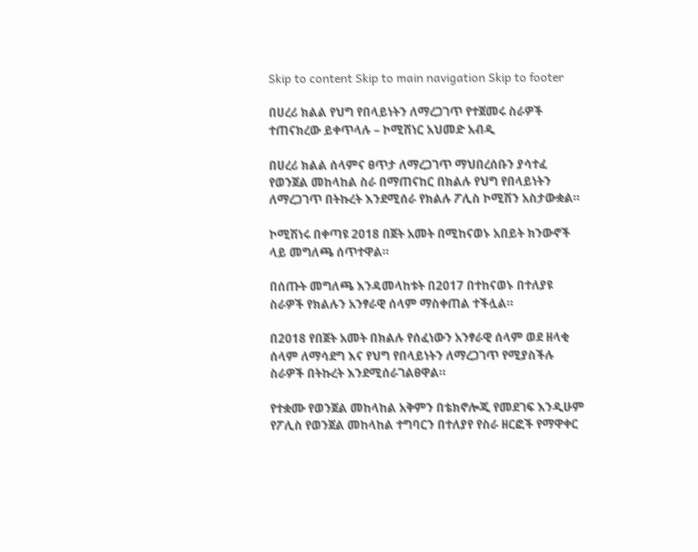Skip to content Skip to main navigation Skip to footer

በሀረሪ ክልል የህግ የበላይነትን ለማረጋገጥ የተጀመሩ ስራዎች ተጠናክረው ይቀጥላሉ – ኮሚሽነር አህመድ አብዲ

በሀረሪ ክልል ሰላምና ፀጥታ ለማረጋገጥ ማህበረሰቡን ያሳተፈ የወንጀል መከላከል ስራ በማጠናከር በክልሉ የህግ የበላይነትን ለማረጋገጥ በትኩረት እንደሚሰራ የክልሉ ፖሊስ ኮሚሽን አስታውቋል።

ኮሚሽነሩ በቀጣዩ 2018 በጀት አመት በሚከናወኑ አበይት ክንውኖች ላይ መግለጫ ሰጥተዋል።

በሰጡት መግለጫ እንዳመላከቱት በ2017 በተከናወኑ በተለያዩ ስራዎች የክልሉን አንፃራዊ ሰላም ማስቀጠል ተችሏል።

በ2018 የበጀት አመት በክልሉ የሰፈነውን አንፃራዊ ሰላም ወደ ዘላቂ ሰላም ለማሳደግ እና የህግ የበላይነትን ለማረጋገጥ የሚያስችሉ ስራዎች በትኩረት እንደሚሰራገልፀዋል።

የተቋሙ የወንጀል መከላከል አቅምን በቴክኖሎጂ የመደገፍ እንዲሁም የፖሊስ የወንጀል መከላከል ተግባርን በተለያየ የስራ ዘርፎች የማዋቀር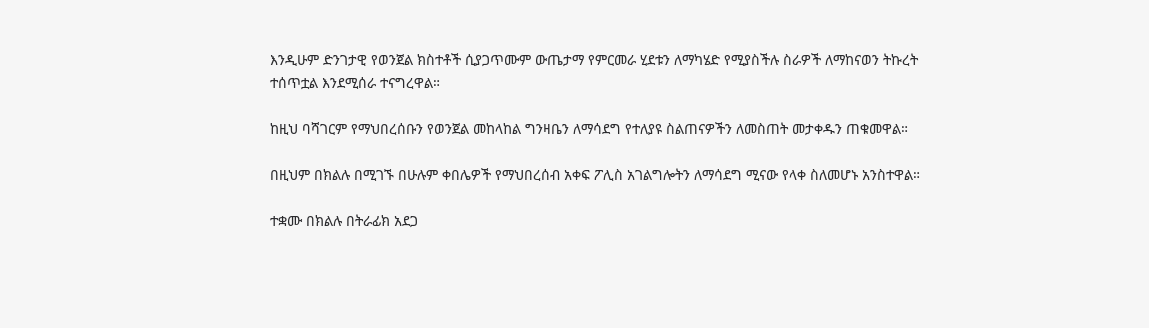እንዲሁም ድንገታዊ የወንጀል ክስተቶች ሲያጋጥሙም ውጤታማ የምርመራ ሂደቱን ለማካሄድ የሚያስችሉ ስራዎች ለማከናወን ትኩረት ተሰጥቷል እንደሚሰራ ተናግረዋል።

ከዚህ ባሻገርም የማህበረሰቡን የወንጀል መከላከል ግንዛቤን ለማሳደግ የተለያዩ ስልጠናዎችን ለመስጠት መታቀዱን ጠቁመዋል።

በዚህም በክልሉ በሚገኙ በሁሉም ቀበሌዎች የማህበረሰብ አቀፍ ፖሊስ አገልግሎትን ለማሳደግ ሚናው የላቀ ስለመሆኑ አንስተዋል።

ተቋሙ በክልሉ በትራፊክ አደጋ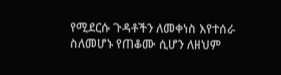የሚደርሱ ጉዳቶችን ለመቀነስ እየተሰራ ስለመሆኑ የጠቆሙ ሲሆን ለዘህም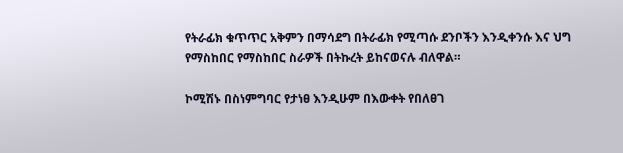የትራፊክ ቁጥጥር አቅምን በማሳደግ በትራፊክ የሚጣሱ ደንቦችን እንዲቀንሱ እና ህግ የማስከበር የማስከበር ስራዎች በትኩረት ይከናወናሉ ብለዋል።

ኮሚሽኑ በስነምግባር የታነፀ እንዲሁም በእውቀት የበለፀገ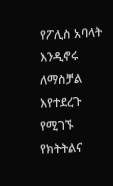የፖሊስ አባላት እንዲኖሩ ለማስቻል እየተደረጉ የሚገኙ የክትትልና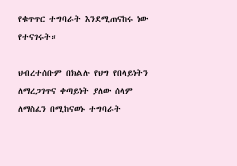የቁጥጥር ተግባራት እንደሚጠናከሩ ነው የተናገሩት።

ህብረተሰቡም በክልሉ የህግ የበላይነትን ለማረጋገጥና ቀጣይነት ያለው ሰላም ለማስፈን በሚከናወኑ ተግባራት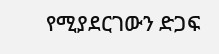የሚያደርገውን ድጋፍ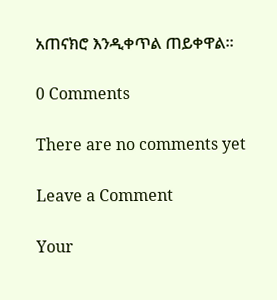አጠናክሮ እንዲቀጥል ጠይቀዋል።

0 Comments

There are no comments yet

Leave a Comment

Your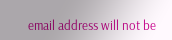email address will not be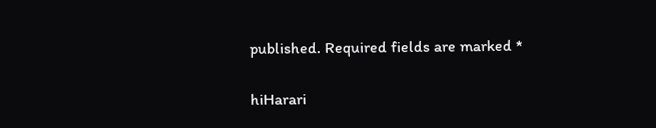published. Required fields are marked *

hiHarari